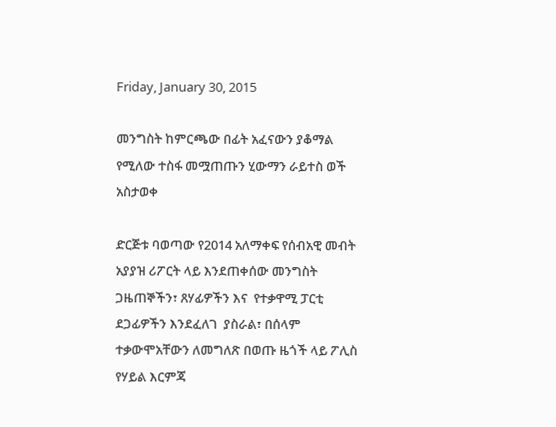Friday, January 30, 2015

መንግስት ከምርጫው በፊት አፈናውን ያቆማል የሚለው ተስፋ መሟጠጡን ሂውማን ራይተስ ወች አስታወቀ

ድርጅቱ ባወጣው የ2014 አለማቀፍ የሰብአዊ መብት አያያዝ ሪፖርት ላይ እንደጠቀሰው መንግስት ጋዜጠኞችን፣ ጸሃፊዎችን እና  የተቃዋሚ ፓርቲ ደጋፊዎችን እንደፈለገ  ያስራል፣ በሰላም ተቃውሞአቸውን ለመግለጽ በወጡ ዜጎች ላይ ፖሊስ የሃይል እርምጃ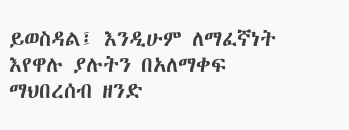ይወስዳል፤ እንዲሁም ለማፈኛነት እየዋሉ ያሉትን በአለማቀፍ ማህበረሰብ ዘንድ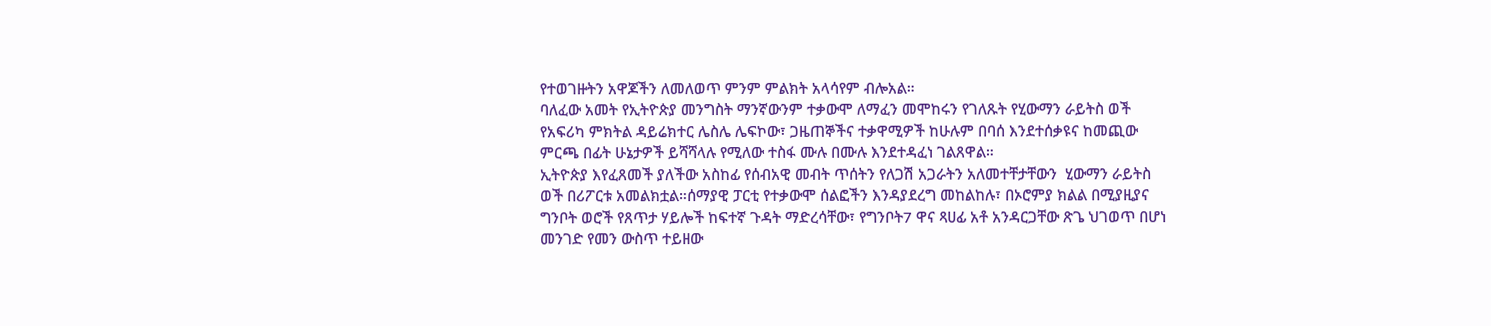የተወገዙትን አዋጆችን ለመለወጥ ምንም ምልክት አላሳየም ብሎአል።
ባለፈው አመት የኢትዮጵያ መንግስት ማንኛውንም ተቃውሞ ለማፈን መሞከሩን የገለጹት የሂውማን ራይትስ ወች የአፍሪካ ምክትል ዳይሬክተር ሌስሌ ሌፍኮው፣ ጋዜጠኞችና ተቃዋሚዎች ከሁሉም በባሰ እንደተሰቃዩና ከመጪው ምርጫ በፊት ሁኔታዎች ይሻሻላሉ የሚለው ተስፋ ሙሉ በሙሉ እንደተዳፈነ ገልጸዋል።
ኢትዮጵያ እየፈጸመች ያለችው አስከፊ የሰብአዊ መብት ጥሰትን የለጋሽ አጋራትን አለመተቸታቸውን  ሂውማን ራይትስ ወች በሪፖርቱ አመልክቷል።ሰማያዊ ፓርቲ የተቃውሞ ሰልፎችን እንዳያደረግ መከልከሉ፣ በኦሮምያ ክልል በሚያዚያና ግንቦት ወሮች የጸጥታ ሃይሎች ከፍተኛ ጉዳት ማድረሳቸው፣ የግንቦት7 ዋና ጻሀፊ አቶ አንዳርጋቸው ጽጌ ህገወጥ በሆነ መንገድ የመን ውስጥ ተይዘው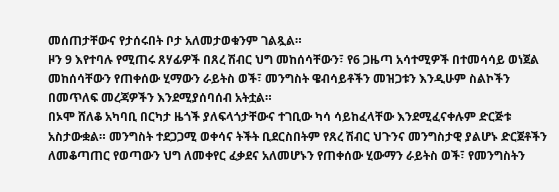መሰጠታቸውና የታሰሩበት ቦታ አለመታወቁንም ገልጿል።
ዞን 9 እየተባሉ የሚጠሩ ጸሃፊዎች በጸረ ሽብር ህግ መከሰሳቸውን፣ የ6 ጋዜጣ አሳተሚዎች በተመሳሳይ ወነጀል መከሰሳቸውን የጠቀሰው ሂማውን ራይትስ ወች፣ መንግስት ዌብሳይቶችን መዝጋቱን እንዲሁም ስልኮችን በመጥለፍ መረጃዎችን እንደሚያሰባሰብ አትቷል።
በኦሞ ሸለቆ አካባቢ በርካታ ዜጎች ያለፍላጎታቸውና ተገቢው ካሳ ሳይከፈላቸው እንደሚፈናቀሉም ድርጅቱ አስታውቋል። መንግስት ተደጋጋሚ ወቀሳና ትችት ቢደርስበትም የጸረ ሽብር ህጉንና መንግስታዊ ያልሆኑ ድርጀቶችን ለመቆጣጠር የወጣውን ህግ ለመቀየር ፈቃደና አለመሆኑን የጠቀሰው ሂውማን ራይትስ ወች፣ የመንግስትን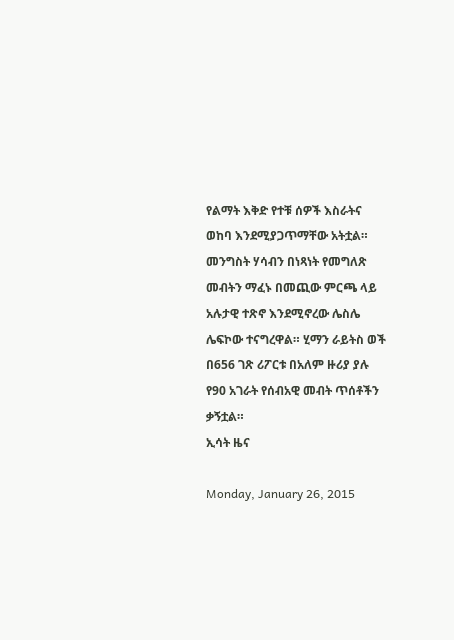የልማት እቅድ የተቹ ሰዎች እስራትና ወከባ እንደሚያጋጥማቸው አትቷል።
መንግስት ሃሳብን በነጻነት የመግለጽ መብትን ማፈኑ በመጪው ምርጫ ላይ አሉታዊ ተጽኖ እንደሚኖረው ሌስሌ ሌፍኮው ተናግረዋል። ሂማን ራይትስ ወች በ656 ገጽ ሪፖርቱ በአለም ዙሪያ ያሉ የ90 አገራት የሰብአዊ መብት ጥሰቶችን ቃኝቷል።
ኢሳት ዜና

Monday, January 26, 2015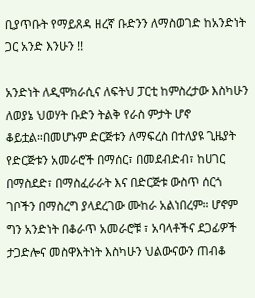ቢያጥቡት የማይጸዳ ዘረኛ ቡድንን ለማስወገድ ከአንድነት ጋር አንድ እንሁን !!

አንድነት ለዲሞክራሲና ለፍትህ ፓርቲ ከምስረታው እስካሁን ለወያኔ ህወሃት ቡድን ትልቅ የራስ ምታት ሆኖ ቆይቷል።በመሆኑም ድርጅቱን ለማፍረስ በተለያዩ ጊዜያት የድርጅቱን አመራሮች በማሰር፣ በመደብድብ፣ ከሀገር በማስደድ፣ በማስፈራራት እና በድርጅቱ ውስጥ ሰርጎ ገቦችን በማስረግ ያላደረገው ሙከራ አልነበረም። ሆኖም ግን አንድነት በቆራጥ አመራሮቹ ፣ አባላቶችና ደጋፊዎች ታጋድሎና መስዋእትነት እስካሁን ህልውናውን ጠብቆ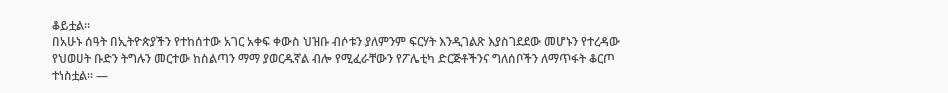ቆይቷል።
በአሁኑ ሰዓት በኢትዮጵያችን የተከሰተው አገር አቀፍ ቀውስ ህዝቡ ብሶቱን ያለምንም ፍርሃት እንዲገልጽ እያስገደደው መሆኑን የተረዳው የህወሀት ቡድን ትግሉን መርተው ከስልጣን ማማ ያወርዱኛል ብሎ የሚፈራቸውን የፖሌቲካ ድርጅቶችንና ግለሰቦችን ለማጥፋት ቆርጦ ተነስቷል። —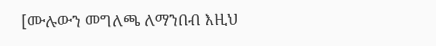[ሙሉውን መግለጫ ለማንበብ እዚህ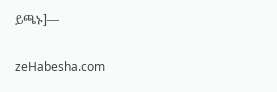ይጫኑ]—

zeHabesha.com